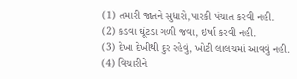(1) તમારી જાતને સુધારો,પારકી પંચાત કરવી નહી.
(2) કડવા ઘૂંટડા ગળી જવા, ઇર્ષા કરવી નહી.
(3) દેખા દેખીથી દુર રહેવું, ખોટી લાલચમાં આવવું નહી.
(4) વિચારીને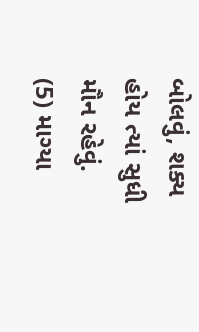બોલવું, શક્ય હોય ત્યાં સુધી મૌન રહેવું.
(5) માગ્યા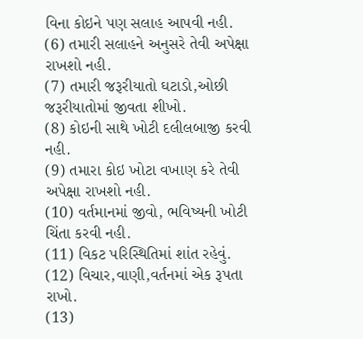વિના કોઇને પણ સલાહ આપવી નહી.
(6) તમારી સલાહને અનુસરે તેવી અપેક્ષા રાખશો નહી.
(7) તમારી જરૂરીયાતો ઘટાડો,ઓછી જરૂરીયાતોમાં જીવતા શીખો.
(8) કોઇની સાથે ખોટી દલીલબાજી કરવી નહી.
(9) તમારા કોઇ ખોટા વખાણ કરે તેવી અપેક્ષા રાખશો નહી.
(10) વર્તમાનમાં જીવો, ભવિષ્યની ખોટી ચિંતા કરવી નહી.
(11) વિકટ પરિસ્થિતિમાં શાંત રહેવું.
(12) વિચાર,વાણી,વર્તનમાં એક રૂપતા રાખો.
(13)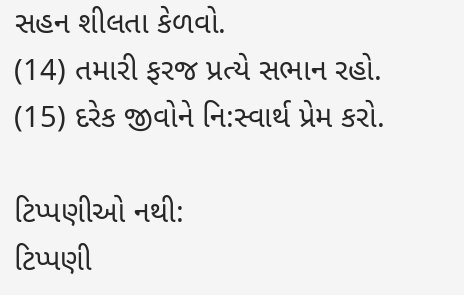સહન શીલતા કેળવો.
(14) તમારી ફરજ પ્રત્યે સભાન રહો.
(15) દરેક જીવોને નિ:સ્વાર્થ પ્રેમ કરો.

ટિપ્પણીઓ નથી:
ટિપ્પણી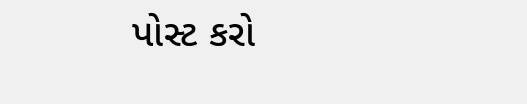પોસ્ટ કરો